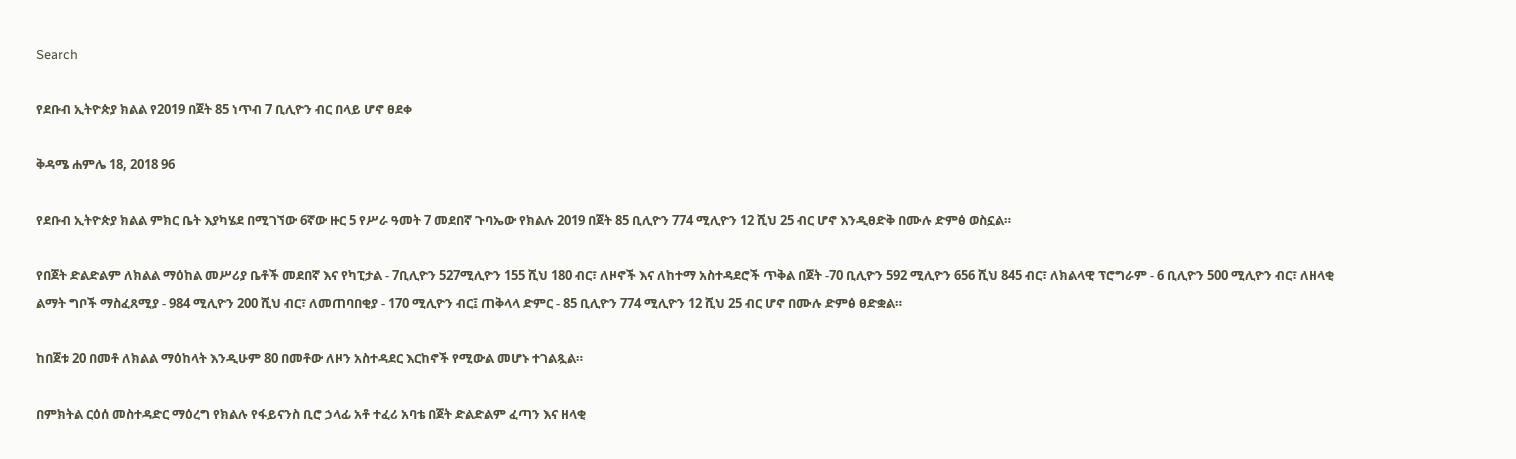Search

የደቡብ ኢትዮጵያ ክልል የ2019 በጀት 85 ነጥብ 7 ቢሊዮን ብር በላይ ሆኖ ፀደቀ

ቅዳሜ ሐምሌ 18, 2018 96

የደቡብ ኢትዮጵያ ክልል ምክር ቤት እያካሄደ በሚገኘው 6ኛው ዙር 5 የሥራ ዓመት 7 መደበኛ ጉባኤው የክልሉ 2019 በጀት 85 ቢሊዮን 774 ሚሊዮን 12 ሺህ 25 ብር ሆኖ እንዲፀድቅ በሙሉ ድምፅ ወስኗል።

የበጀት ድልድልም ለክልል ማዕከል መሥሪያ ቤቶች መደበኛ እና የካፒታል - 7ቢሊዮን 527ሚሊዮን 155 ሺህ 180 ብር፣ ለዞኖች እና ለከተማ አስተዳደሮች ጥቅል በጀት -70 ቢሊዮን 592 ሚሊዮን 656 ሺህ 845 ብር፣ ለክልላዊ ፕሮግራም - 6 ቢሊዮን 500 ሚሊዮን ብር፣ ለዘላቂ ልማት ግቦች ማስፈጸሚያ - 984 ሚሊዮን 200 ሺህ ብር፣ ለመጠባበቂያ - 170 ሚሊዮን ብር፤ ጠቅላላ ድምር - 85 ቢሊዮን 774 ሚሊዮን 12 ሺህ 25 ብር ሆኖ በሙሉ ድምፅ ፀድቋል።

ከበጀቱ 20 በመቶ ለክልል ማዕከላት እንዲሁም 80 በመቶው ለዞን አስተዳደር እርከኖች የሚውል መሆኑ ተገልጿል።

በምክትል ርዕሰ መስተዳድር ማዕረግ የክልሉ የፋይናንስ ቢሮ ኃላፊ አቶ ተፈሪ አባቴ በጀት ድልድልም ፈጣን እና ዘላቂ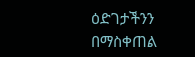ዕድገታችንን በማስቀጠል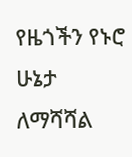የዜጎችን የኑሮ ሁኔታ ለማሻሻል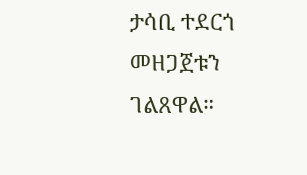ታሳቢ ተደርጎ መዘጋጀቱን ገልጸዋል።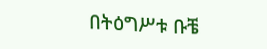በትዕግሥቱ ቡቼ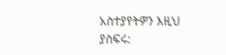አስተያየትዎን እዚህ ያስፍሩ: